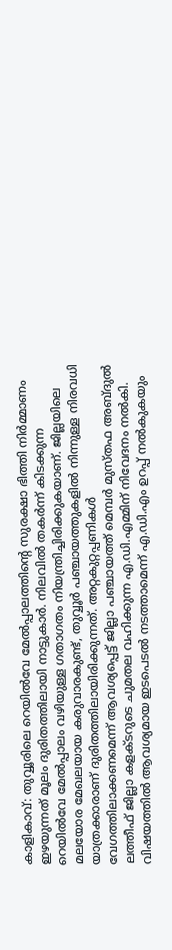കാളികാവ്: തുവ്വൂരിലെ റെയിൽവേ മേൽപ്പാലത്തിന്റെ സുരക്ഷാ ഭിത്തി നിർമ്മാണം ഇഴയുന്നത് മൂലം ദുരിതത്തിലായി നാട്ടുകാർ. നിലവിൽ തകർന്ന് കിടക്കുന്ന റെയിൽവേ മേൽപ്പാലം വഴിയുള്ള ഗതാഗതം നിയന്ത്രിച്ചിരിക്കുകയാണ്. ജില്ലയിലെ മലയോര മേഖലയായ കരുവാരകുണ്ട്, തുവ്വൂർ പഞ്ചായത്തുകളിൽ നിന്നുള്ള നിരവധി യാത്രക്കാരാണ് ദുരിതത്തിലായിരിക്കുന്നത്. അറ്റകുറ്റപ്പണികൾ വേഗത്തിലാക്കണമെന്ന് ആവശ്യപ്പെട്ട് ജില്ലാ പഞ്ചായത്ത് മെമ്പർ മുസ്തഫ അബ്ദുൽ ലത്തീഫ് ജില്ലാ കളക്ടറുടെ ചുമതല വഹിക്കുന്ന എ.ഡി.എമ്മിന് നിവേദനം നൽകി. വിഷയത്തിൽ ആവശ്യമായ ഇടപെടൽ നടത്താമെന്ന് എ.ഡി.എം ഉറപ്പ് നൽകുകയും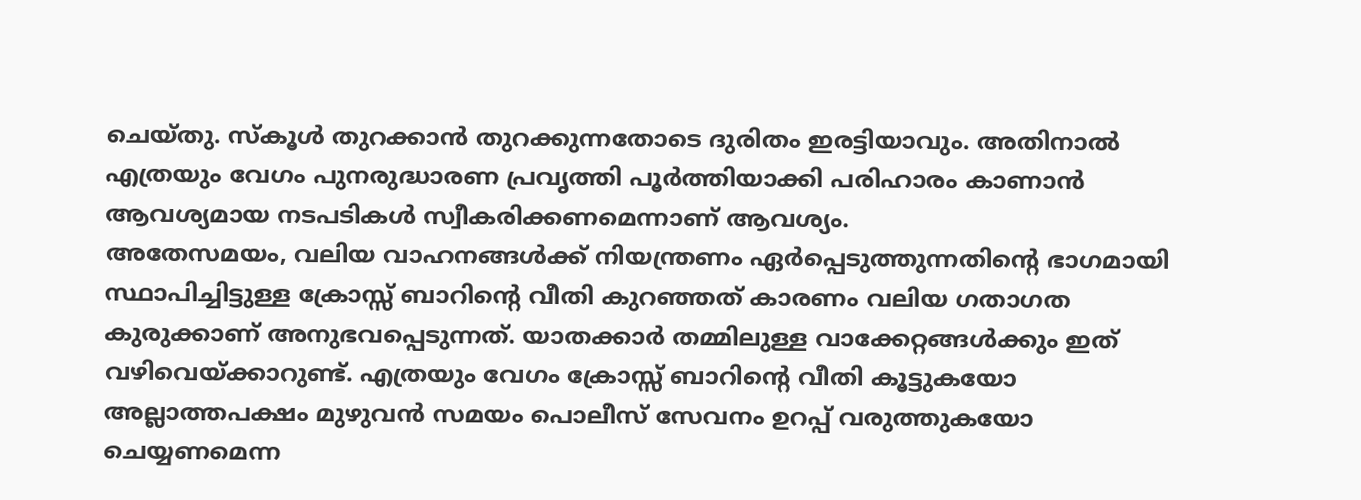ചെയ്തു. സ്കൂൾ തുറക്കാൻ തുറക്കുന്നതോടെ ദുരിതം ഇരട്ടിയാവും. അതിനാൽ എത്രയും വേഗം പുനരുദ്ധാരണ പ്രവൃത്തി പൂർത്തിയാക്കി പരിഹാരം കാണാൻ ആവശ്യമായ നടപടികൾ സ്വീകരിക്കണമെന്നാണ് ആവശ്യം.
അതേസമയം, വലിയ വാഹനങ്ങൾക്ക് നിയന്ത്രണം ഏർപ്പെടുത്തുന്നതിന്റെ ഭാഗമായി സ്ഥാപിച്ചിട്ടുള്ള ക്രോസ്സ് ബാറിന്റെ വീതി കുറഞ്ഞത് കാരണം വലിയ ഗതാഗത കുരുക്കാണ് അനുഭവപ്പെടുന്നത്. യാതക്കാർ തമ്മിലുള്ള വാക്കേറ്റങ്ങൾക്കും ഇത് വഴിവെയ്ക്കാറുണ്ട്. എത്രയും വേഗം ക്രോസ്സ് ബാറിന്റെ വീതി കൂട്ടുകയോ അല്ലാത്തപക്ഷം മുഴുവൻ സമയം പൊലീസ് സേവനം ഉറപ്പ് വരുത്തുകയോ ചെയ്യണമെന്ന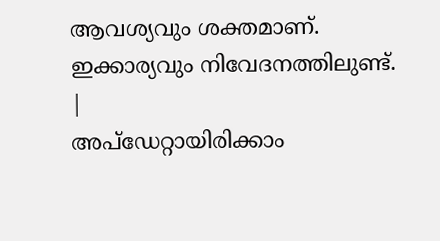ആവശ്യവും ശക്തമാണ്. ഇക്കാര്യവും നിവേദനത്തിലുണ്ട്.
|
അപ്ഡേറ്റായിരിക്കാം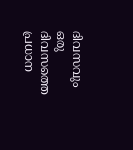ദിവസവും
ഒരു ദിവസത്തെ പ്രധാന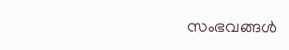സംഭവങ്ങൾ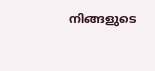നിങ്ങളുടെ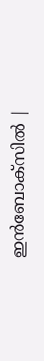ഇൻബോക്സിൽ |